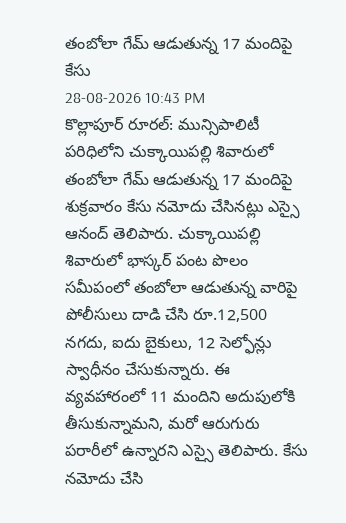తంబోలా గేమ్ ఆడుతున్న 17 మందిపై కేసు
28-08-2026 10:43 PM
కొల్లాపూర్ రూరల్: మున్సిపాలిటీ పరిధిలోని చుక్కాయిపల్లి శివారులో తంబోలా గేమ్ ఆడుతున్న 17 మందిపై శుక్రవారం కేసు నమోదు చేసినట్లు ఎస్సై ఆనంద్ తెలిపారు. చుక్కాయిపల్లి శివారులో భాస్కర్ పంట పొలం సమీపంలో తంబోలా ఆడుతున్న వారిపై పోలీసులు దాడి చేసి రూ.12,500 నగదు, ఐదు బైకులు, 12 సెల్ఫోన్లు స్వాధీనం చేసుకున్నారు. ఈ వ్యవహారంలో 11 మందిని అదుపులోకి తీసుకున్నామని, మరో ఆరుగురు పరారీలో ఉన్నారని ఎస్సై తెలిపారు. కేసు నమోదు చేసి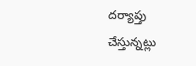దర్యాప్తు చేస్తున్నట్లు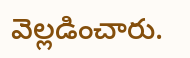వెల్లడించారు.